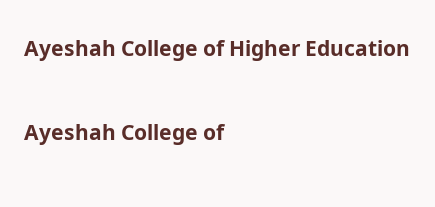Ayeshah College of Higher Education

Ayeshah College of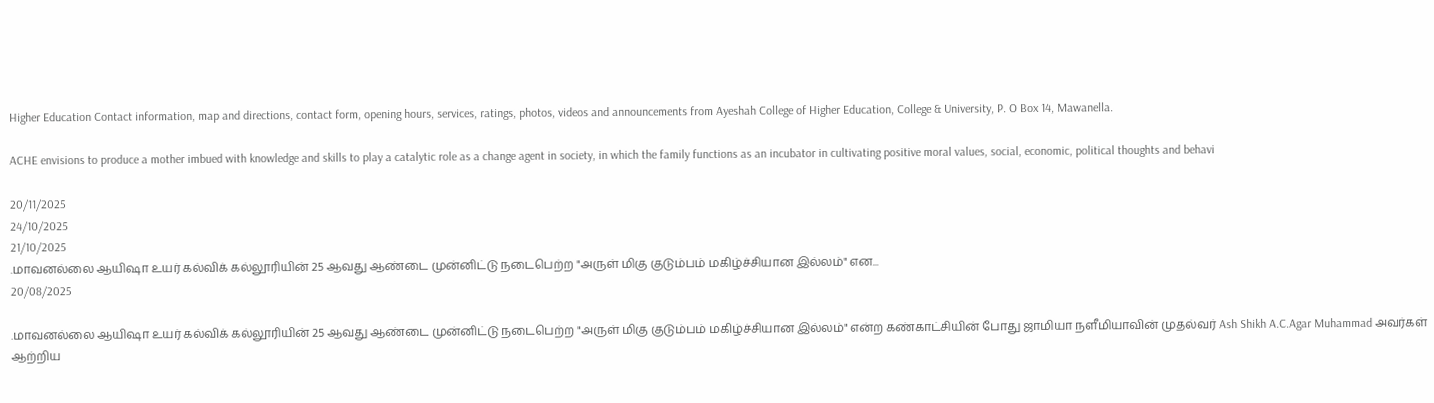Higher Education Contact information, map and directions, contact form, opening hours, services, ratings, photos, videos and announcements from Ayeshah College of Higher Education, College & University, P. O Box 14, Mawanella.

ACHE envisions to produce a mother imbued with knowledge and skills to play a catalytic role as a change agent in society, in which the family functions as an incubator in cultivating positive moral values, social, economic, political thoughts and behavi

20/11/2025
24/10/2025
21/10/2025
.மாவனல்லை ஆயிஷா உயர் கல்விக் கல்லூரியின் 25 ஆவது ஆண்டை முன்னிட்டு நடைபெற்ற "அருள் மிகு குடும்பம் மகிழ்ச்சியான இல்லம்" என...
20/08/2025

.மாவனல்லை ஆயிஷா உயர் கல்விக் கல்லூரியின் 25 ஆவது ஆண்டை முன்னிட்டு நடைபெற்ற "அருள் மிகு குடும்பம் மகிழ்ச்சியான இல்லம்" என்ற கண்காட்சியின் போது ஜாமியா நளீமியாவின் முதல்வர் Ash Shikh A.C.Agar Muhammad அவர்கள் ஆற்றிய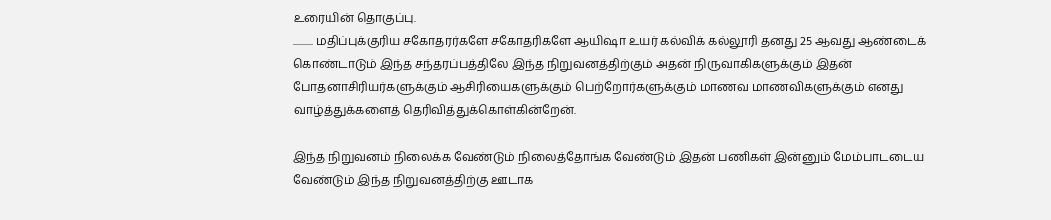உரையின் தொகுப்பு.
.......... மதிப்புக்குரிய சகோதரர்களே சகோதரிகளே ஆயிஷா உயர் கல்விக் கல்லூரி தனது 25 ஆவது ஆண்டைக் கொண்டாடும் இந்த சந்தரப்பத்திலே இந்த நிறுவனத்திற்கும் அதன் நிருவாகிகளுக்கும் இதன் போதனாசிரியர்களுக்கும் ஆசிரியைகளுக்கும் பெற்றோர்களுக்கும் மாணவ மாணவிகளுக்கும் எனது வாழ்த்துக்களைத் தெரிவித்துக்கொள்கின்றேன்.

இந்த நிறுவனம் நிலைக்க வேண்டும் நிலைத்தோங்க வேண்டும் இதன் பணிகள் இன்னும் மேம்பாடடைய வேண்டும் இந்த நிறுவனத்திற்கு ஊடாக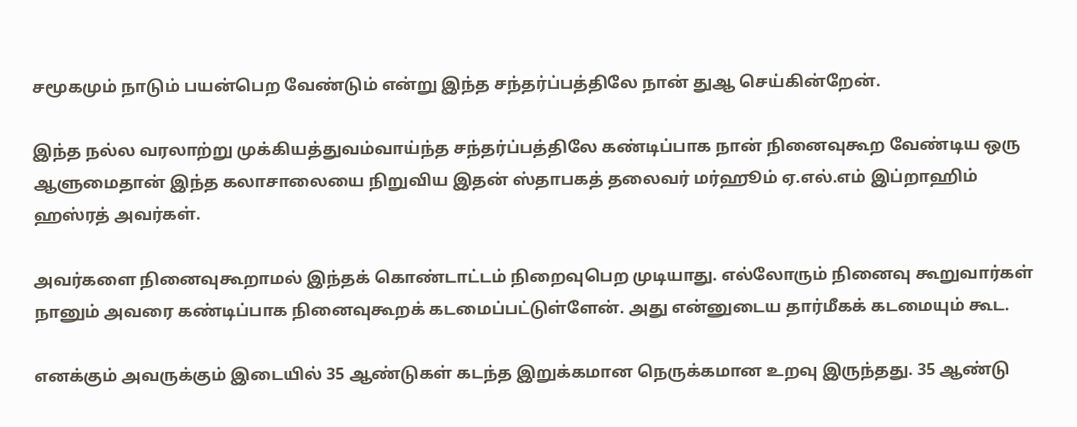சமூகமும் நாடும் பயன்பெற வேண்டும் என்று இந்த சந்தர்ப்பத்திலே நான் துஆ செய்கின்றேன்.

இந்த நல்ல வரலாற்று முக்கியத்துவம்வாய்ந்த சந்தர்ப்பத்திலே கண்டிப்பாக நான் நினைவுகூற வேண்டிய ஒரு ஆளுமைதான் இந்த கலாசாலையை நிறுவிய இதன் ஸ்தாபகத் தலைவர் மர்ஹூம் ஏ.எல்.எம் இப்றாஹிம் ஹஸ்ரத் அவர்கள்.

அவர்களை நினைவுகூறாமல் இந்தக் கொண்டாட்டம் நிறைவுபெற முடியாது. எல்லோரும் நினைவு கூறுவார்கள் நானும் அவரை கண்டிப்பாக நினைவுகூறக் கடமைப்பட்டுள்ளேன். அது என்னுடைய தார்மீகக் கடமையும் கூட.

எனக்கும் அவருக்கும் இடையில் 35 ஆண்டுகள் கடந்த இறுக்கமான நெருக்கமான உறவு இருந்தது. 35 ஆண்டு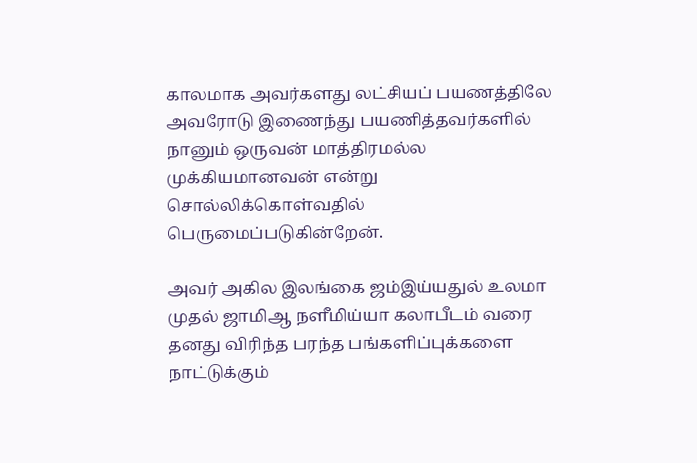காலமாக அவர்களது லட்சியப் பயணத்திலே அவரோடு இணைந்து பயணித்தவர்களில் நானும் ஒருவன் மாத்திரமல்ல முக்கியமானவன் என்று சொல்லிக்கொள்வதில் பெருமைப்படுகின்றேன்.

அவர் அகில இலங்கை ஜம்இய்யதுல் உலமா முதல் ஜாமிஆ நளீமிய்யா கலாபீடம் வரை தனது விரிந்த பரந்த பங்களிப்புக்களை நாட்டுக்கும்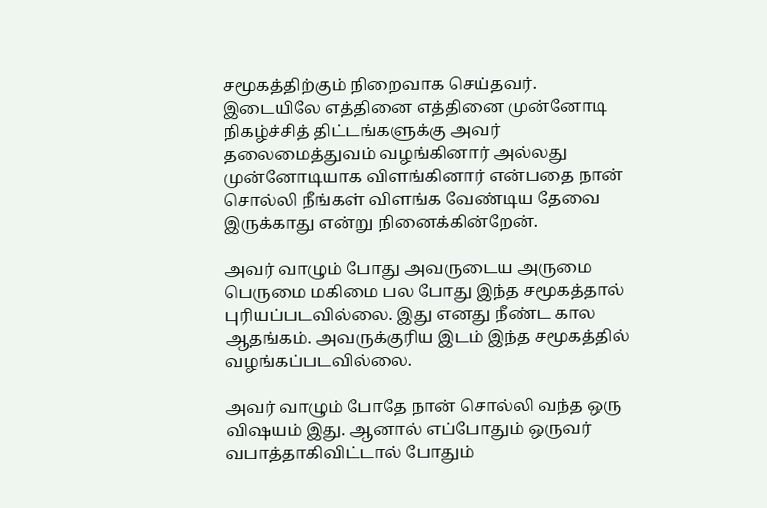சமூகத்திற்கும் நிறைவாக செய்தவர். இடையிலே எத்தினை எத்தினை முன்னோடி நிகழ்ச்சித் திட்டங்களுக்கு அவர் தலைமைத்துவம் வழங்கினார் அல்லது முன்னோடியாக விளங்கினார் என்பதை நான் சொல்லி நீங்கள் விளங்க வேண்டிய தேவை இருக்காது என்று நினைக்கின்றேன்.

அவர் வாழும் போது அவருடைய அருமை பெருமை மகிமை பல போது இந்த சமூகத்தால் புரியப்படவில்லை. இது எனது நீண்ட கால ஆதங்கம். அவருக்குரிய இடம் இந்த சமூகத்தில் வழங்கப்படவில்லை.

அவர் வாழும் போதே நான் சொல்லி வந்த ஒரு விஷயம் இது. ஆனால் எப்போதும் ஒருவர் வபாத்தாகிவிட்டால் போதும்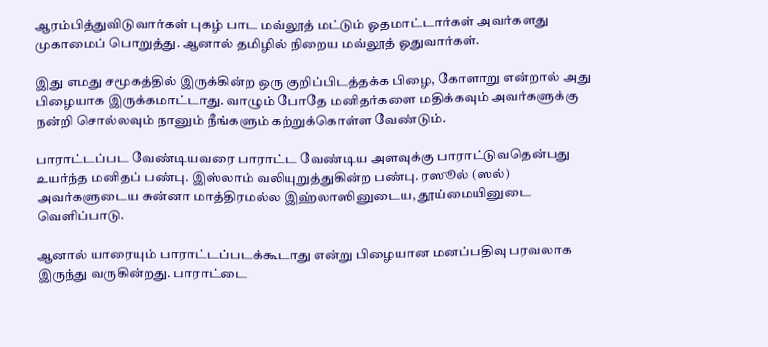ஆரம்பித்துவிடுவார்கள் புகழ் பாட மவ்லூத் மட்டும் ஓதமாட்டார்கள் அவர்களது முகாமைப் பொறுத்து. ஆனால் தமிழில் நிறைய மவ்லூத் ஓதுவார்கள்.

இது எமது சமூகத்தில் இருக்கின்ற ஒரு குறிப்பிடத்தக்க பிழை, கோளாறு என்றால் அது பிழையாக இருக்கமாட்டாது. வாழும் போதே மனிதர்களை மதிக்கவும் அவர்களுக்கு நன்றி சொல்லவும் நானும் நீங்களும் கற்றுக்கொள்ள வேண்டும்.

பாராட்டப்பட வேண்டியவரை பாராட்ட வேண்டிய அளவுக்கு பாராட்டுவதென்பது உயர்ந்த மனிதப் பண்பு. இஸ்லாம் வலியுறுத்துகின்ற பண்பு. ரஸூல் (ஸல்) அவர்களுடைய சுன்னா மாத்திரமல்ல இஹ்லாஸினுடைய, தூய்மையினுடை வெளிப்பாடு.

ஆனால் யாரையும் பாராட்டப்படக்கூடாது என்று பிழையான மனப்பதிவு பரவலாக இருந்து வருகின்றது. பாராட்டை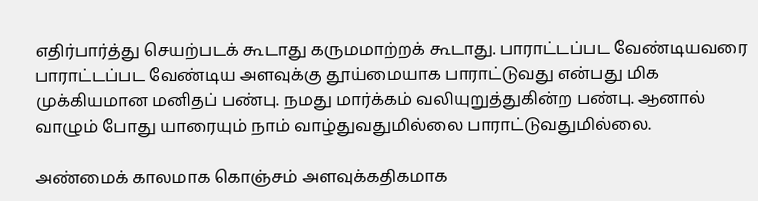எதிர்பார்த்து செயற்படக் கூடாது கருமமாற்றக் கூடாது. பாராட்டப்பட வேண்டியவரை பாராட்டப்பட வேண்டிய அளவுக்கு தூய்மையாக பாராட்டுவது என்பது மிக முக்கியமான மனிதப் பண்பு. நமது மார்க்கம் வலியுறுத்துகின்ற பண்பு. ஆனால் வாழும் போது யாரையும் நாம் வாழ்துவதுமில்லை பாராட்டுவதுமில்லை.

அண்மைக் காலமாக கொஞ்சம் அளவுக்கதிகமாக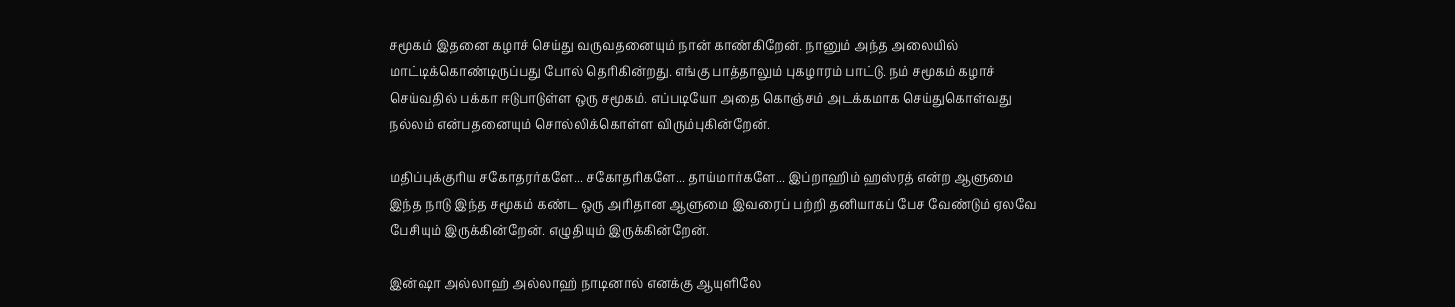சமூகம் இதனை கழாச் செய்து வருவதனையும் நான் காண்கிறேன். நானும் அந்த அலையில் மாட்டிக்கொண்டிருப்பது போல் தெரிகின்றது. எங்கு பாத்தாலும் புகழாரம் பாட்டு. நம் சமூகம் கழாச் செய்வதில் பக்கா ஈடுபாடுள்ள ஒரு சமூகம். எப்படியோ அதை கொஞ்சம் அடக்கமாக செய்துகொள்வது நல்லம் என்பதனையும் சொல்லிக்கொள்ள விரும்புகின்றேன்.

மதிப்புக்குரிய சகோதரர்களே... சகோதரிகளே... தாய்மார்களே... இப்றாஹிம் ஹஸ்ரத் என்ற ஆளுமை இந்த நாடு இந்த சமூகம் கண்ட ஒரு அரிதான ஆளுமை இவரைப் பற்றி தனியாகப் பேச வேண்டும் ஏலவே பேசியும் இருக்கின்றேன். எழுதியும் இருக்கின்றேன்.

இன்ஷா அல்லாஹ் அல்லாஹ் நாடினால் எனக்கு ஆயுளிலே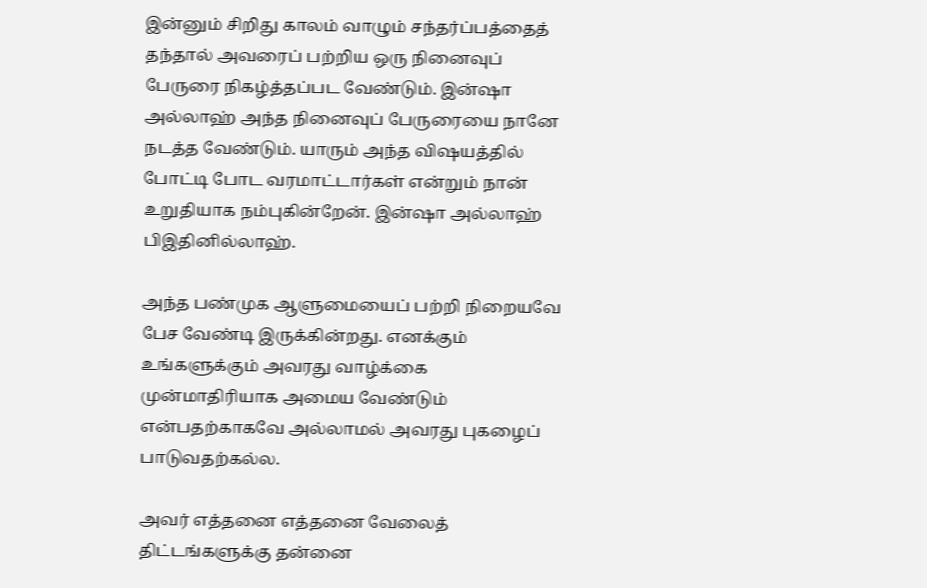இன்னும் சிறிது காலம் வாழும் சந்தர்ப்பத்தைத் தந்தால் அவரைப் பற்றிய ஒரு நினைவுப் பேருரை நிகழ்த்தப்பட வேண்டும். இன்ஷா அல்லாஹ் அந்த நினைவுப் பேருரையை நானே நடத்த வேண்டும். யாரும் அந்த விஷயத்தில் போட்டி போட வரமாட்டார்கள் என்றும் நான் உறுதியாக நம்புகின்றேன். இன்ஷா அல்லாஹ் பிஇதினில்லாஹ்.

அந்த பண்முக ஆளுமையைப் பற்றி நிறையவே பேச வேண்டி இருக்கின்றது. எனக்கும் உங்களுக்கும் அவரது வாழ்க்கை முன்மாதிரியாக அமைய வேண்டும் என்பதற்காகவே அல்லாமல் அவரது புகழைப் பாடுவதற்கல்ல.

அவர் எத்தனை எத்தனை வேலைத் திட்டங்களுக்கு தன்னை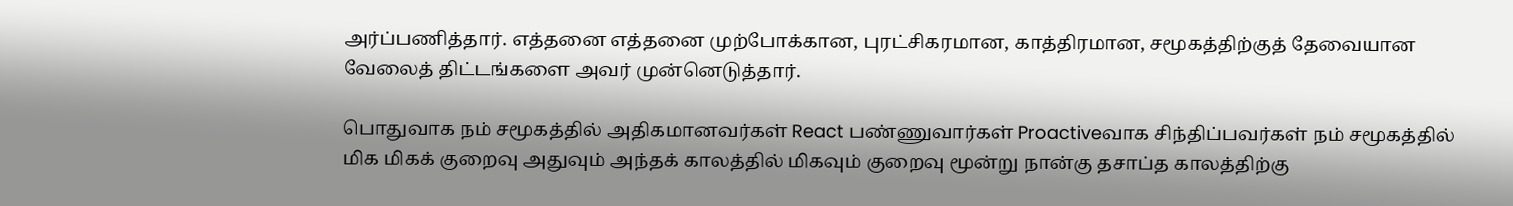அர்ப்பணித்தார். எத்தனை எத்தனை முற்போக்கான, புரட்சிகரமான, காத்திரமான, சமூகத்திற்குத் தேவையான வேலைத் திட்டங்களை அவர் முன்னெடுத்தார்.

பொதுவாக நம் சமூகத்தில் அதிகமானவர்கள் React பண்ணுவார்கள் Proactiveவாக சிந்திப்பவர்கள் நம் சமூகத்தில் மிக மிகக் குறைவு அதுவும் அந்தக் காலத்தில் மிகவும் குறைவு மூன்று நான்கு தசாப்த காலத்திற்கு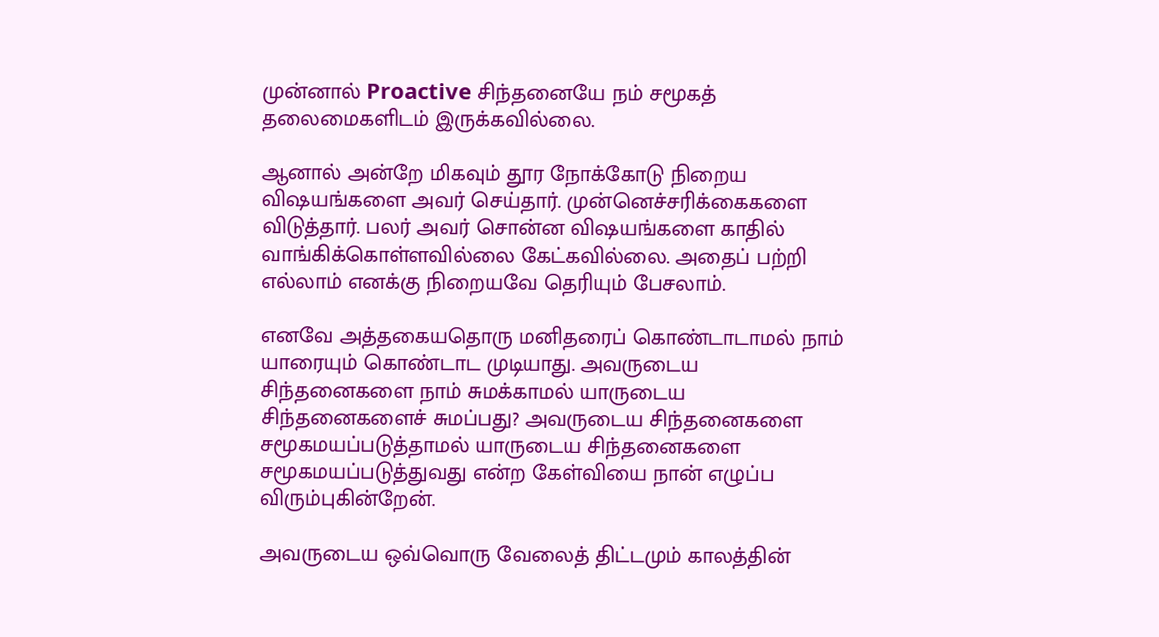முன்னால் Proactive சிந்தனையே நம் சமூகத் தலைமைகளிடம் இருக்கவில்லை.

ஆனால் அன்றே மிகவும் தூர நோக்கோடு நிறைய விஷயங்களை அவர் செய்தார். முன்னெச்சரிக்கைகளை விடுத்தார். பலர் அவர் சொன்ன விஷயங்களை காதில் வாங்கிக்கொள்ளவில்லை கேட்கவில்லை. அதைப் பற்றி எல்லாம் எனக்கு நிறையவே தெரியும் பேசலாம்.

எனவே அத்தகையதொரு மனிதரைப் கொண்டாடாமல் நாம் யாரையும் கொண்டாட முடியாது. அவருடைய சிந்தனைகளை நாம் சுமக்காமல் யாருடைய சிந்தனைகளைச் சுமப்பது? அவருடைய சிந்தனைகளை சமூகமயப்படுத்தாமல் யாருடைய சிந்தனைகளை சமூகமயப்படுத்துவது என்ற கேள்வியை நான் எழுப்ப விரும்புகின்றேன்.

அவருடைய ஒவ்வொரு வேலைத் திட்டமும் காலத்தின்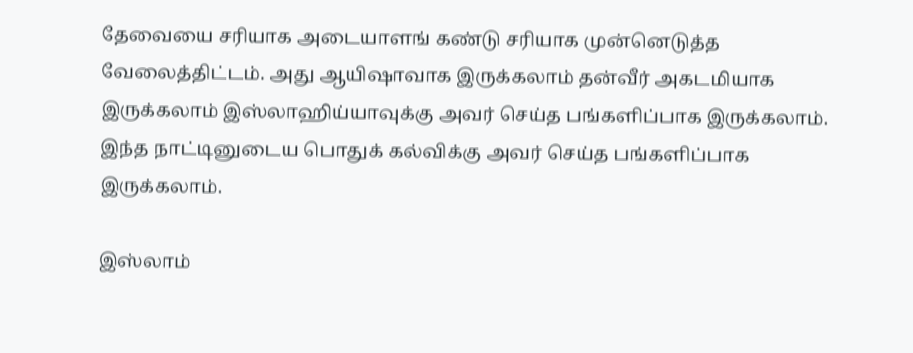தேவையை சரியாக அடையாளங் கண்டு சரியாக முன்னெடுத்த வேலைத்திட்டம். அது ஆயிஷாவாக இருக்கலாம் தன்வீர் அகடமியாக இருக்கலாம் இஸ்லாஹிய்யாவுக்கு அவர் செய்த பங்களிப்பாக இருக்கலாம். இந்த நாட்டினுடைய பொதுக் கல்விக்கு அவர் செய்த பங்களிப்பாக இருக்கலாம்.

இஸ்லாம்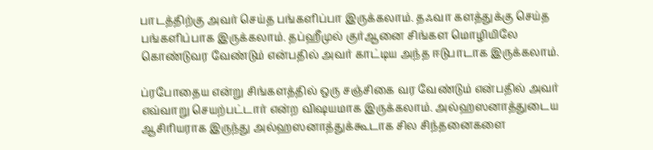பாடத்திற்கு அவர் செய்த பங்களிப்பா இருக்கலாம். தஃவா களத்துக்கு செய்த பங்களிப்பாக இருக்கலாம். தப்ஹீமுல் குர்ஆனை சிங்கள மொழியிலே கொண்டுவர வேண்டும் என்பதில் அவர் காட்டிய அந்த ஈடுபாடாக இருக்கலாம்.

ப்ரபோதைய என்று சிங்களத்தில் ஒரு சஞ்சிகை வர வேண்டும் என்பதில் அவர் எவ்வாறு செயற்பட்டார் என்ற விஷயமாக இருக்கலாம். அல்ஹஸனாத்துடைய ஆசிரியராக இருந்து அல்ஹஸனாத்துக்கூடாக சில சிந்தனைகளை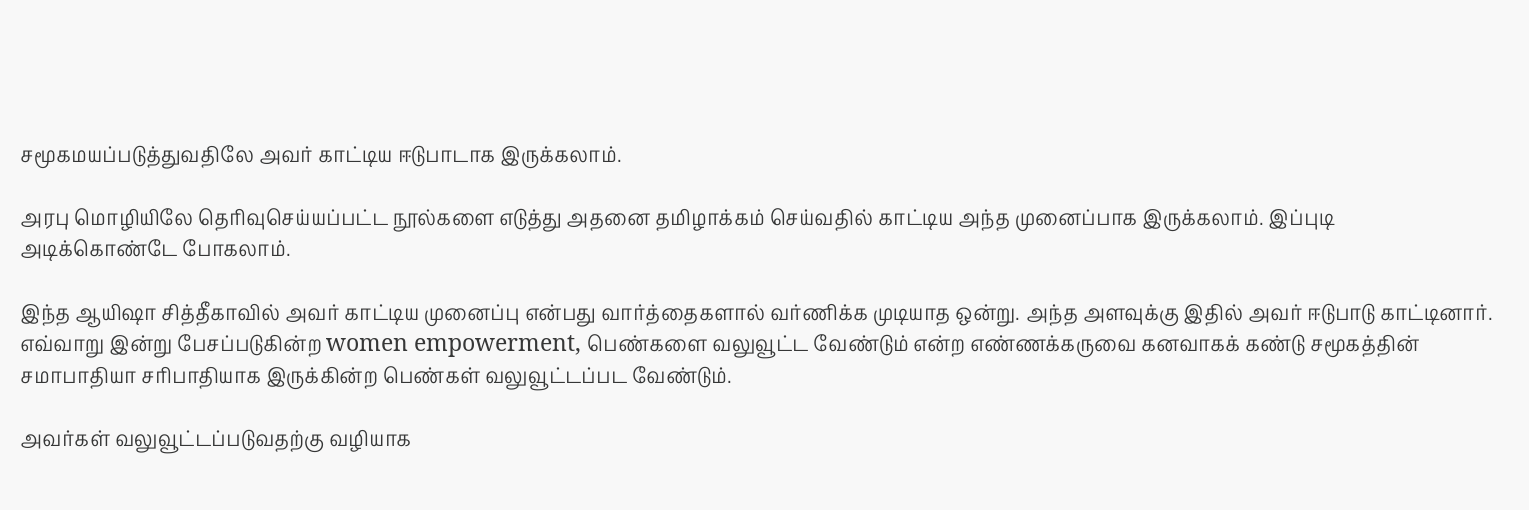சமூகமயப்படுத்துவதிலே அவர் காட்டிய ஈடுபாடாக இருக்கலாம்.

அரபு மொழியிலே தெரிவுசெய்யப்பட்ட நூல்களை எடுத்து அதனை தமிழாக்கம் செய்வதில் காட்டிய அந்த முனைப்பாக இருக்கலாம். இப்புடி அடிக்கொண்டே போகலாம்.

இந்த ஆயிஷா சித்தீகாவில் அவர் காட்டிய முனைப்பு என்பது வார்த்தைகளால் வர்ணிக்க முடியாத ஒன்று. அந்த அளவுக்கு இதில் அவர் ஈடுபாடு காட்டினார். எவ்வாறு இன்று பேசப்படுகின்ற women empowerment, பெண்களை வலுவூட்ட வேண்டும் என்ற எண்ணக்கருவை கனவாகக் கண்டு சமூகத்தின் சமாபாதியா சரிபாதியாக இருக்கின்ற பெண்கள் வலுவூட்டப்பட வேண்டும்.

அவர்கள் வலுவூட்டப்படுவதற்கு வழியாக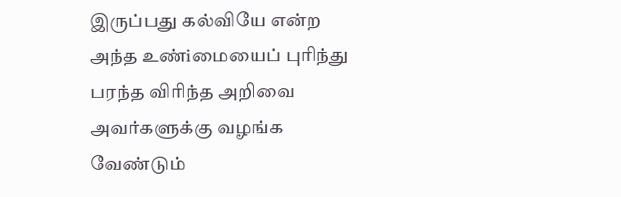இருப்பது கல்வியே என்ற அந்த உண்iமையைப் புரிந்து பரந்த விரிந்த அறிவை அவர்களுக்கு வழங்க வேண்டும்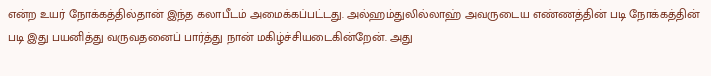என்ற உயர் நோக்கத்தில்தான் இந்த கலாபீடம் அமைக்கப்பட்டது. அல்ஹம்துலில்லாஹ் அவருடைய எண்ணத்தின் படி நோக்கத்தின் படி இது பயனித்து வருவதனைப் பார்த்து நான் மகிழ்ச்சியடைகின்றேன். அது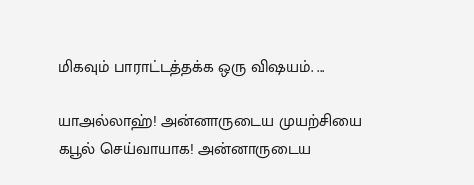மிகவும் பாராட்டத்தக்க ஒரு விஷயம். ...

யாஅல்லாஹ்! அன்னாருடைய முயற்சியை கபூல் செய்வாயாக! அன்னாருடைய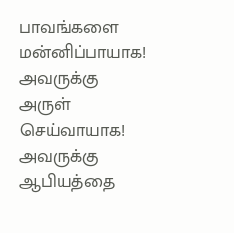பாவங்களை மன்னிப்பாயாக! அவருக்கு அருள் செய்வாயாக! அவருக்கு ஆபியத்தை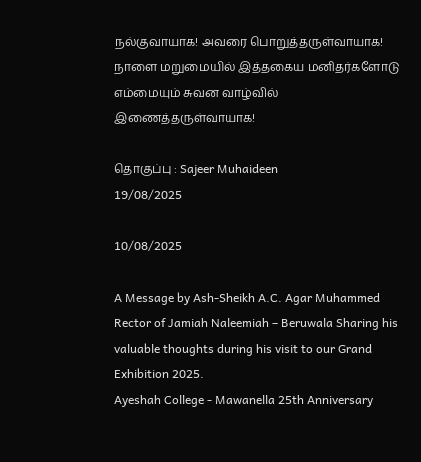நல்குவாயாக! அவரை பொறுத்தருள்வாயாக! நாளை மறுமையில் இத்தகைய மனிதர்களோடு எம்மையும் சுவன வாழ்வில் இணைத்தருள்வாயாக!

தொகுப்பு : Sajeer Muhaideen
19/08/2025

10/08/2025

A Message by Ash-Sheikh A.C. Agar Muhammed Rector of Jamiah Naleemiah – Beruwala Sharing his valuable thoughts during his visit to our Grand Exhibition 2025.
Ayeshah College - Mawanella 25th Anniversary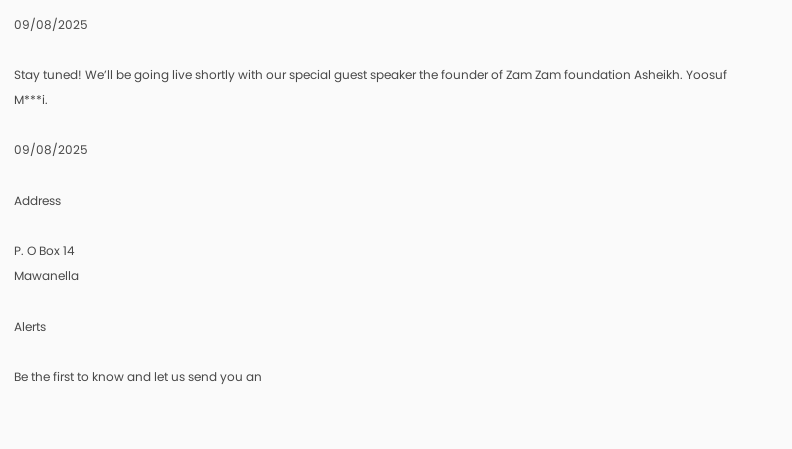09/08/2025

Stay tuned! We’ll be going live shortly with our special guest speaker the founder of Zam Zam foundation Asheikh. Yoosuf M***i.

09/08/2025

Address

P. O Box 14
Mawanella

Alerts

Be the first to know and let us send you an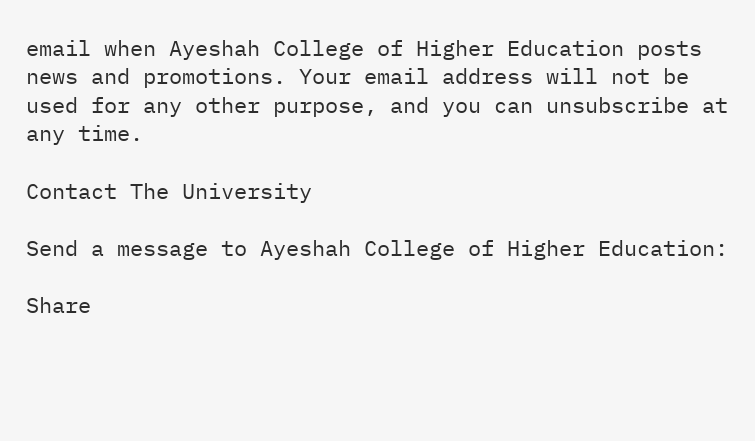email when Ayeshah College of Higher Education posts news and promotions. Your email address will not be used for any other purpose, and you can unsubscribe at any time.

Contact The University

Send a message to Ayeshah College of Higher Education:

Share